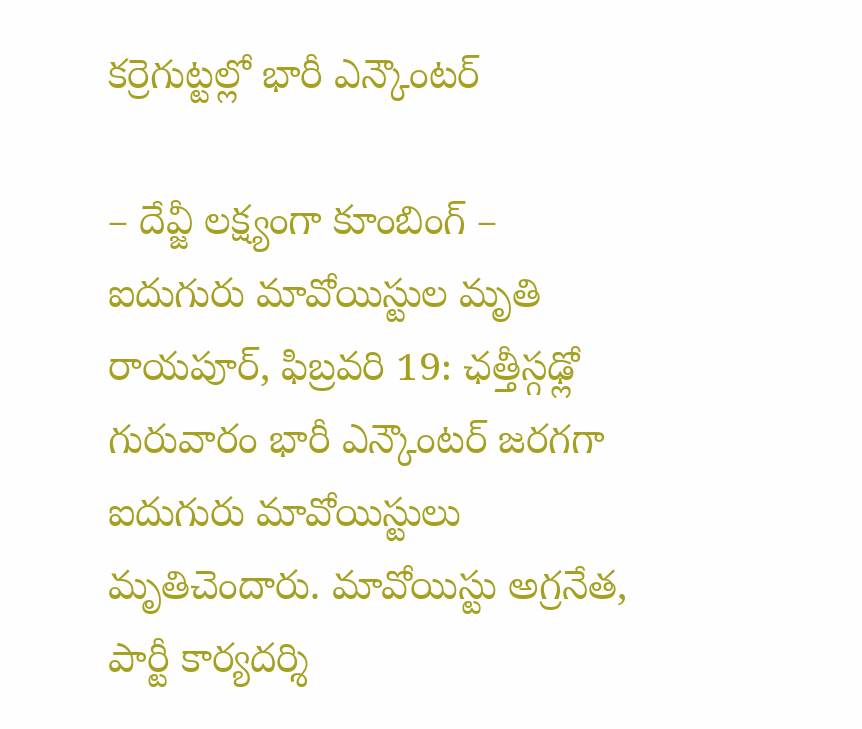కర్రెగుట్టల్లో భారీ ఎన్కౌంటర్

– దేవ్జీ లక్ష్యంగా కూంబింగ్ – ఐదుగురు మావోయిస్టుల మృతి రాయపూర్, ఫిబ్రవరి 19: ఛత్తీస్గఢ్లో గురువారం భారీ ఎన్కౌంటర్ జరగగా ఐదుగురు మావోయిస్టులు మృతిచెందారు. మావోయిస్టు అగ్రనేత, పార్టీ కార్యదర్శి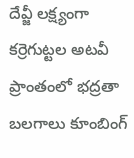దేవ్జీ లక్ష్యంగా కర్రెగుట్టల అటవీ ప్రాంతంలో భద్రతా బలగాలు కూంబింగ్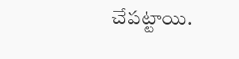చేపట్టాయి.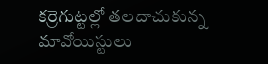కర్రెగుట్టల్లో తలదాచుకున్న మావోయిస్టులు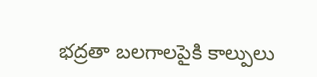భద్రతా బలగాలపైకి కాల్పులు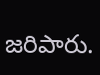జరిపారు.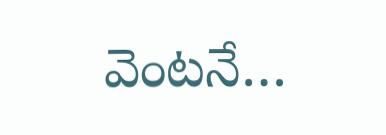వెంటనే…